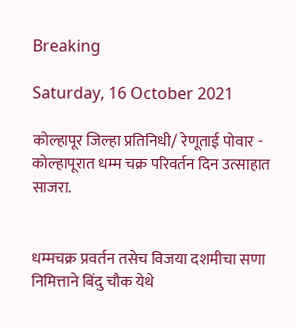Breaking

Saturday, 16 October 2021

कोल्हापूर जिल्हा प्रतिनिधी/ रेणूताई पोवार - कोल्हापूरात धम्म चक्र परिवर्तन दिन उत्साहात साजरा.


धम्मचक्र प्रवर्तन तसेच विजया दशमीचा सणा निमित्ताने बिंदु चौक येथे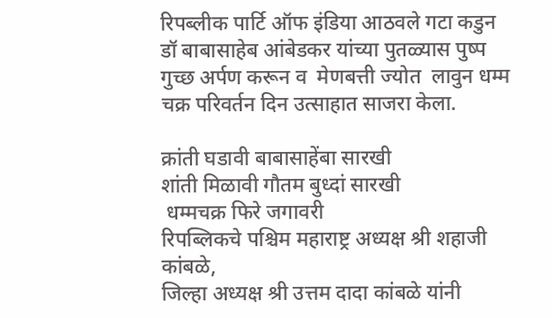रिपब्लीक पार्टि ऑफ इंडिया आठवले गटा कडुन  डॉ बाबासाहेब आंबेडकर यांच्या पुतळ्यास पुष्प गुच्छ अर्पण करून व  मेणबत्ती ज्योत  लावुन धम्म चक्र परिवर्तन दिन उत्साहात साजरा केला.

क्रांती घडावी बाबासाहेंबा सारखी
शांती मिळावी गौतम बुध्दां सारखी
 धम्मचक्र फिरे जगावरी
रिपब्लिकचे पश्चिम महाराष्ट्र अध्यक्ष श्री शहाजी कांबळे,
जिल्हा अध्यक्ष श्री उत्तम दादा कांबळे यांनी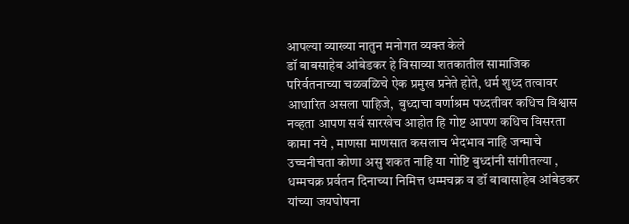आपल्या व्याख्या नातुन मनोगत व्यक्त केले
डॉ बाबसाहेब आंबेडकर हे विसाव्या शतकातील सामाजिक परिर्वतनाच्या चळवळिचे ऐक प्रमुख प्रनेते होते, धर्म शुध्द तत्वावर आधारित असला पाहिजे,  बुध्दाचा वर्णाश्रम पध्दतीवर कधिच विश्वास नव्हता आपण सर्व सारखेच आहोत हि गोष्ट आपण कधिच विसरता कामा नये , माणसा माणसात कसलाच भेदभाव नाहि जन्माचे उच्चनीचता कोणा असु शकत नाहि या गोष्टि बुध्दांनी सांगीतल्या ,
धम्मचक्र प्रर्वतन दिनाच्या निमित्त धम्मचक्र व डॉ बाबासाहेब आंबेडकर यांच्या जयघोषना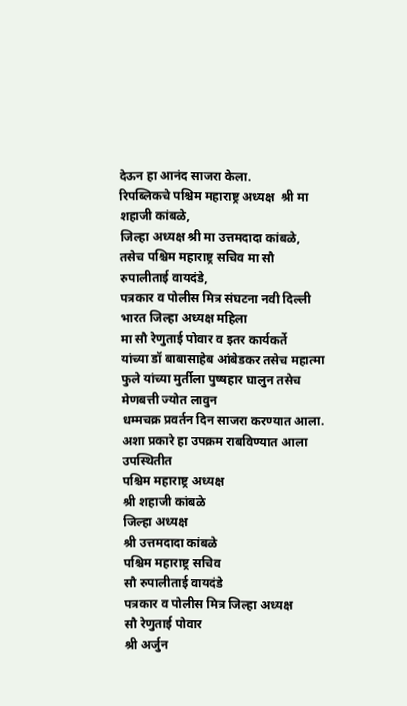देऊन हा आनंद साजरा केला.
रिपब्लिकचे पश्चिम महाराष्ट्र अध्यक्ष  श्री मा शहाजी कांबळे,
जिल्हा अध्यक्ष श्री मा उत्तमदादा कांबळे,
तसेच पश्चिम महाराष्ट्र सचिव मा सौ रुपालीताई वायदंडे,
पत्रकार व पोलीस मित्र संघटना नवी दिल्ली भारत जिल्हा अध्यक्ष महिला
मा सौ रेणुताई पोवार व इतर कार्यकर्ते
यांच्या डॉ बाबासाहेब आंबेडकर तसेच महात्मा फुले यांच्या मुर्तीला पुष्षहार घालुन तसेच मेणबत्ती ज्योत लावुन
धम्मचक्र प्रवर्तन दिन साजरा करण्यात आला.
अशा प्रकारे हा उपक्रम राबविण्यात आला
उपस्थितीत
पश्चिम महाराष्ट्र अध्यक्ष
श्री शहाजी कांबळे
जिल्हा अध्यक्ष
श्री उत्तमदादा कांबळे
पश्चिम महाराष्ट्र सचिव
सौ रुपालीताई वायदंडे
पत्रकार व पोलीस मित्र जिल्हा अध्यक्ष
सौ रेणुताई पोवार
श्री अर्जुन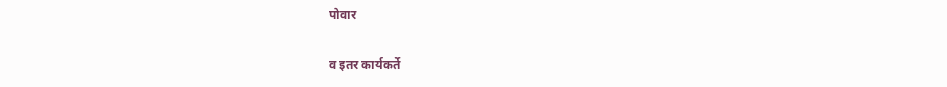पोवार

व इतर कार्यकर्ते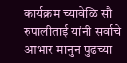कार्यक्रम च्यावेळि सौ रुपालीताई यांनी सर्वाचे आभार मानुन पुढच्या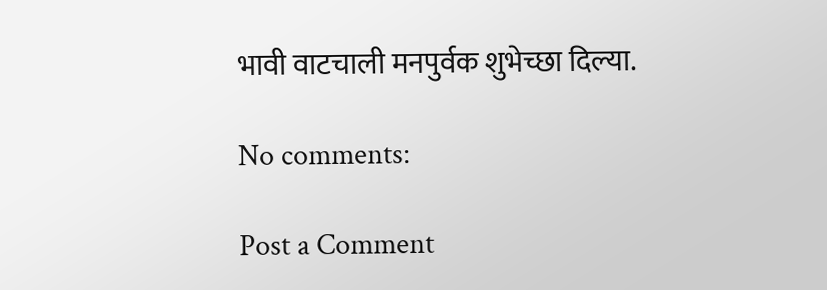भावी वाटचाली मनपुर्वक शुभेच्छा दिल्या.

No comments:

Post a Comment